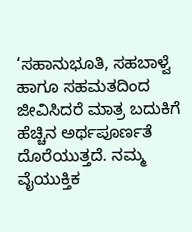‘ಸಹಾನುಭೂತಿ, ಸಹಬಾಳ್ವೆ ಹಾಗೂ ಸಹಮತದಿಂದ ಜೀವಿಸಿದರೆ ಮಾತ್ರ ಬದುಕಿಗೆ ಹೆಚ್ಚಿನ ಅರ್ಥಪೂರ್ಣತೆ ದೊರೆಯುತ್ತದೆ. ನಮ್ಮ ವೈಯುಕ್ತಿಕ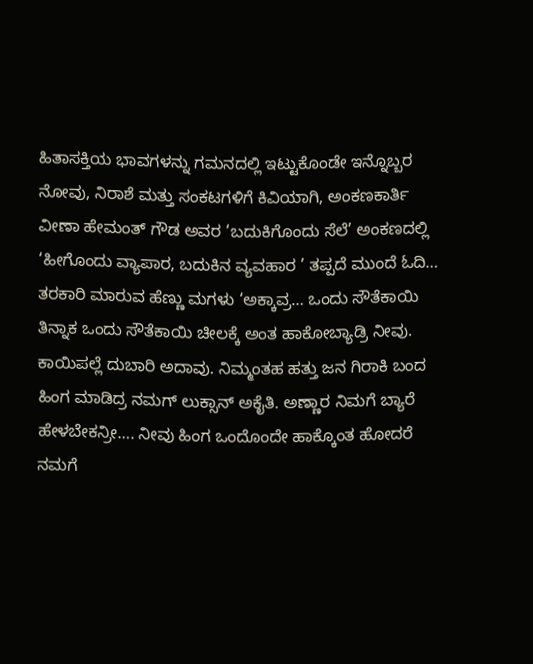ಹಿತಾಸಕ್ತಿಯ ಭಾವಗಳನ್ನು ಗಮನದಲ್ಲಿ ಇಟ್ಟುಕೊಂಡೇ ಇನ್ನೊಬ್ಬರ ನೋವು, ನಿರಾಶೆ ಮತ್ತು ಸಂಕಟಗಳಿಗೆ ಕಿವಿಯಾಗಿ, ಅಂಕಣಕಾರ್ತಿ ವೀಣಾ ಹೇಮಂತ್ ಗೌಡ ಅವರ ‘ಬದುಕಿಗೊಂದು ಸೆಲೆ’ ಅಂಕಣದಲ್ಲಿ ‘ಹೀಗೊಂದು ವ್ಯಾಪಾರ, ಬದುಕಿನ ವ್ಯವಹಾರ ’ ತಪ್ಪದೆ ಮುಂದೆ ಓದಿ…
ತರಕಾರಿ ಮಾರುವ ಹೆಣ್ಣು ಮಗಳು ‘ಅಕ್ಕಾವ್ರ… ಒಂದು ಸೌತೆಕಾಯಿ ತಿನ್ನಾಕ ಒಂದು ಸೌತೆಕಾಯಿ ಚೀಲಕ್ಕೆ ಅಂತ ಹಾಕೋಬ್ಯಾಡ್ರಿ ನೀವು. ಕಾಯಿಪಲ್ಲೆ ದುಬಾರಿ ಅದಾವು. ನಿಮ್ಮಂತಹ ಹತ್ತು ಜನ ಗಿರಾಕಿ ಬಂದ ಹಿಂಗ ಮಾಡಿದ್ರ ನಮಗ್ ಲುಕ್ಸಾನ್ ಅಕೈತಿ. ಅಣ್ಣಾರ ನಿಮಗೆ ಬ್ಯಾರೆ ಹೇಳಬೇಕನ್ರೀ…. ನೀವು ಹಿಂಗ ಒಂದೊಂದೇ ಹಾಕ್ಕೊಂತ ಹೋದರೆ ನಮಗೆ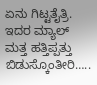ಏನು ಗಿಟ್ಟತೈತ್ರಿ. ಇದರ ಮ್ಯಾಲ್ ಮತ್ತ ಹತ್ತಿಪ್ಪತ್ತು ಬಿಡುಸ್ಕೊಂತೀರಿ…..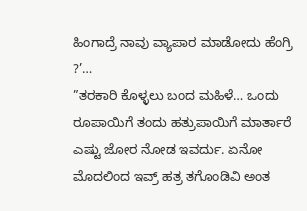ಹಿಂಗಾದ್ರೆ ನಾವು ವ್ಯಾಪಾರ ಮಾಡೋದು ಹೆಂಗ್ರಿ ?’…
”ತರಕಾರಿ ಕೊಳ್ಳಲು ಬಂದ ಮಹಿಳೆ… ಒಂದು ರೂಪಾಯಿಗೆ ತಂದು ಹತ್ರುಪಾಯಿಗೆ ಮಾರ್ತಾರೆ ಎಷ್ಟು ಜೋರ ನೋಡ ಇವರ್ದು. ಏನೋ ಮೊದಲಿಂದ ಇವ್ರ್ ಹತ್ರ ತಗೊಂಡಿವಿ ಅಂತ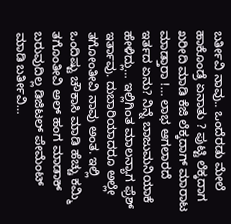ಬರ್ತೀವಿ ನಾವು.. ಒಂದೆರಡು ಮೇಲೆ ಹಾಕೊಂಡ್ರೆ ಏನಾತು ? ಪುಟ್ಟಿ ಲೆಕ್ಕದಾಗ ಖರೀದಿ ಮಾಡಿ ಕೆಜಿ ಲೆಕ್ಕದಾಗ್ ಮಾರಾಟ ಮಾಡ್ತಾರಾ !… ಲಾಭ ಆಗಲಾರದೆ ಇರ್ತದ ಏನು? ನಿನ್ನೆ ಬಾಜುಮನಿಯಾಕೆ ಹೇಳಿದ್ಲು… ಇಲ್ಲಿಗಿಂತ ಮಾಲನ್ಯಾಗ ಫ್ರೆಶ್ ಇರ್ತಾವು. ದುಬಾರಿಯಾದರೂ ಅಲ್ಲೇ ತಗೋಂತೀವಿ ನಾವು ಅಂತ. ಇಲ್ಲಿ ಒಂದಿಷ್ಟು ಚೌಕಾಸಿ ಮಾಡಿ ಹೆಚ್ಚು ಕಮ್ಮಿ ತಗೊಂತೀವಿ ಅಲ್ ಹಂಗ ಮಾಡಾಕ್ ಬರುವುದಿಲ್ಲ ಡಿಜಿಟಲ್ ಪೇಮೆಂಟ್ ಮಾಡಿ ಬರ್ತೀವಿ…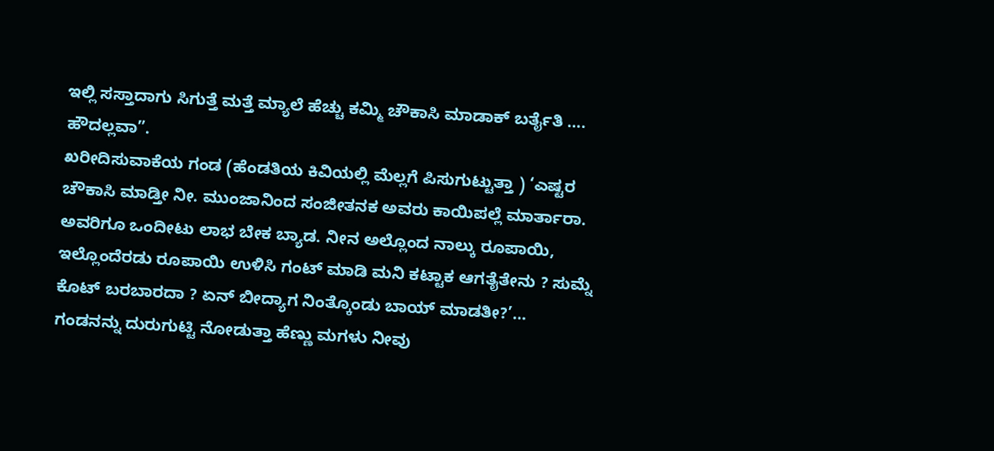ಇಲ್ಲಿ ಸಸ್ತಾದಾಗು ಸಿಗುತ್ತೆ ಮತ್ತೆ ಮ್ಯಾಲೆ ಹೆಚ್ಚು ಕಮ್ಮಿ ಚೌಕಾಸಿ ಮಾಡಾಕ್ ಬರ್ತೈತಿ …. ಹೌದಲ್ಲವಾ”.
ಖರೀದಿಸುವಾಕೆಯ ಗಂಡ (ಹೆಂಡತಿಯ ಕಿವಿಯಲ್ಲಿ ಮೆಲ್ಲಗೆ ಪಿಸುಗುಟ್ಟುತ್ತಾ ) ‘ಎಷ್ಟರ ಚೌಕಾಸಿ ಮಾಡ್ತೀ ನೀ. ಮುಂಜಾನಿಂದ ಸಂಜೀತನಕ ಅವರು ಕಾಯಿಪಲ್ಲೆ ಮಾರ್ತಾರಾ. ಅವರಿಗೂ ಒಂದೀಟು ಲಾಭ ಬೇಕ ಬ್ಯಾಡ. ನೀನ ಅಲ್ಲೊಂದ ನಾಲ್ಕು ರೂಪಾಯಿ, ಇಲ್ಲೊಂದೆರಡು ರೂಪಾಯಿ ಉಳಿಸಿ ಗಂಟ್ ಮಾಡಿ ಮನಿ ಕಟ್ಟಾಕ ಆಗತೈತೇನು ? ಸುಮ್ನೆ ಕೊಟ್ ಬರಬಾರದಾ ? ಏನ್ ಬೀದ್ಯಾಗ ನಿಂತ್ಕೊಂಡು ಬಾಯ್ ಮಾಡತೀ?’…
ಗಂಡನನ್ನು ದುರುಗುಟ್ಟಿ ನೋಡುತ್ತಾ ಹೆಣ್ಣು ಮಗಳು ನೀವು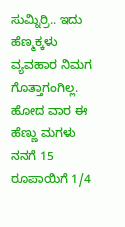ಸುಮ್ನಿರ್ರಿ.. ಇದು ಹೆಣ್ಮಕ್ಕಳು ವ್ಯವಹಾರ ನಿಮಗ ಗೊತ್ತಾಗಂಗಿಲ್ಲ. ಹೋದ ವಾರ ಈ ಹೆಣ್ಣು ಮಗಳು ನನಗೆ 15 ರೂಪಾಯಿಗೆ 1/4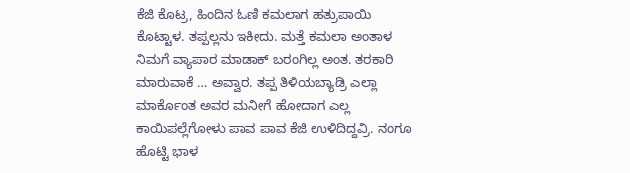ಕೆಜಿ ಕೊಟ್ರ, ಹಿಂದಿನ ಓಣಿ ಕಮಲಾಗ ಹತ್ರುಪಾಯಿ ಕೊಟ್ಟಾಳ. ತಪ್ಪಲ್ಲನು ಇಕೀದು. ಮತ್ತೆ ಕಮಲಾ ಅಂತಾಳ ನಿಮಗೆ ವ್ಯಾಪಾರ ಮಾಡಾಕ್ ಬರಂಗಿಲ್ಲ ಅಂತ. ತರಕಾರಿ ಮಾರುವಾಕೆ … ಅವ್ವಾರ. ತಪ್ಪ ತಿಳಿಯಬ್ಯಾಡ್ರಿ ಎಲ್ಲಾ ಮಾರ್ಕೊಂತ ಅವರ ಮನೀಗೆ ಹೋದಾಗ ಎಲ್ಲ ಕಾಯಿಪಲ್ಲೆಗೋಳು ಪಾವ ಪಾವ ಕೆಜಿ ಉಳಿದಿದ್ದವ್ರಿ. ನಂಗೂ ಹೊಟ್ಟಿ ಭಾಳ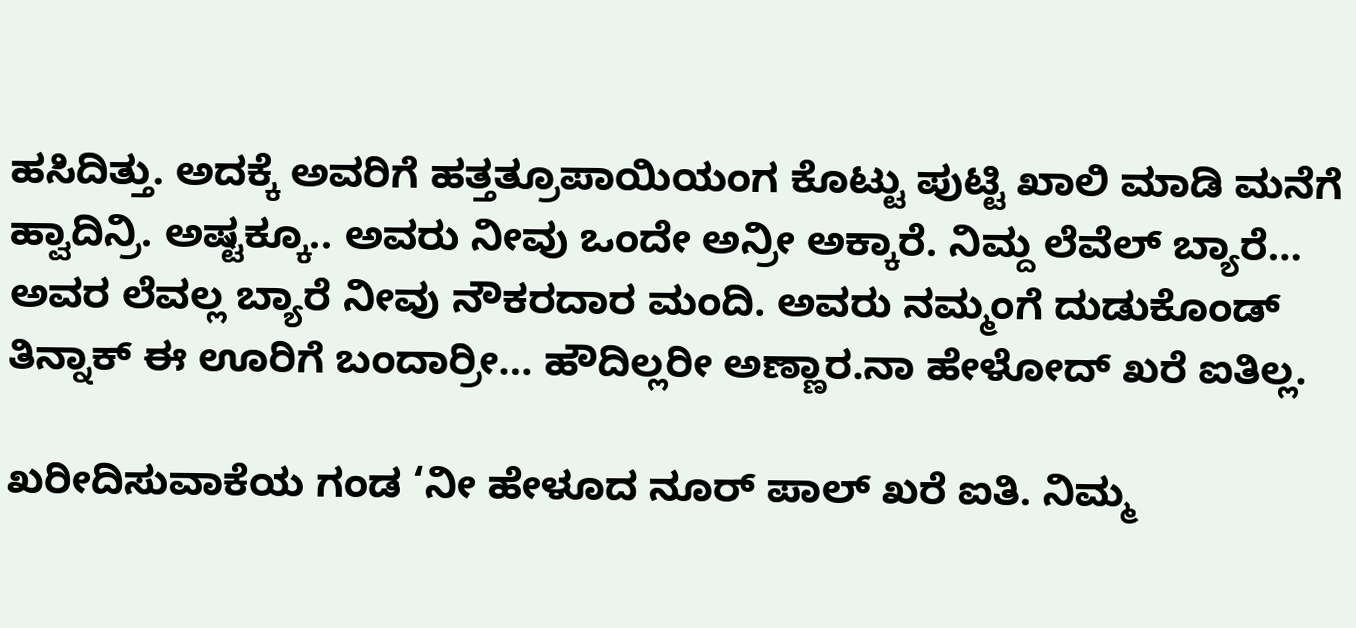ಹಸಿದಿತ್ತು. ಅದಕ್ಕೆ ಅವರಿಗೆ ಹತ್ತತ್ರೂಪಾಯಿಯಂಗ ಕೊಟ್ಟು ಪುಟ್ಟಿ ಖಾಲಿ ಮಾಡಿ ಮನೆಗೆ ಹ್ವಾದಿನ್ರಿ. ಅಷ್ಟಕ್ಕೂ.. ಅವರು ನೀವು ಒಂದೇ ಅನ್ರೀ ಅಕ್ಕಾರೆ. ನಿಮ್ದ ಲೆವೆಲ್ ಬ್ಯಾರೆ… ಅವರ ಲೆವಲ್ಲ ಬ್ಯಾರೆ ನೀವು ನೌಕರದಾರ ಮಂದಿ. ಅವರು ನಮ್ಮಂಗೆ ದುಡುಕೊಂಡ್ ತಿನ್ನಾಕ್ ಈ ಊರಿಗೆ ಬಂದಾರ್ರೀ… ಹೌದಿಲ್ಲರೀ ಅಣ್ಣಾರ.ನಾ ಹೇಳೋದ್ ಖರೆ ಐತಿಲ್ಲ.

ಖರೀದಿಸುವಾಕೆಯ ಗಂಡ ‘ನೀ ಹೇಳೂದ ನೂರ್ ಪಾಲ್ ಖರೆ ಐತಿ. ನಿಮ್ಮ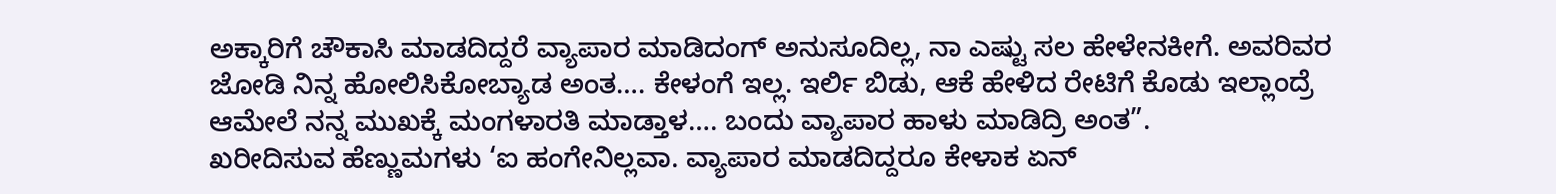ಅಕ್ಕಾರಿಗೆ ಚೌಕಾಸಿ ಮಾಡದಿದ್ದರೆ ವ್ಯಾಪಾರ ಮಾಡಿದಂಗ್ ಅನುಸೂದಿಲ್ಲ, ನಾ ಎಷ್ಟು ಸಲ ಹೇಳೇನಕೀಗೆ. ಅವರಿವರ ಜೋಡಿ ನಿನ್ನ ಹೋಲಿಸಿಕೋಬ್ಯಾಡ ಅಂತ…. ಕೇಳಂಗೆ ಇಲ್ಲ. ಇರ್ಲಿ ಬಿಡು, ಆಕೆ ಹೇಳಿದ ರೇಟಿಗೆ ಕೊಡು ಇಲ್ಲಾಂದ್ರೆ ಆಮೇಲೆ ನನ್ನ ಮುಖಕ್ಕೆ ಮಂಗಳಾರತಿ ಮಾಡ್ತಾಳ…. ಬಂದು ವ್ಯಾಪಾರ ಹಾಳು ಮಾಡಿದ್ರಿ ಅಂತ”.
ಖರೀದಿಸುವ ಹೆಣ್ಣುಮಗಳು ‘ಐ ಹಂಗೇನಿಲ್ಲವಾ. ವ್ಯಾಪಾರ ಮಾಡದಿದ್ದರೂ ಕೇಳಾಕ ಏನ್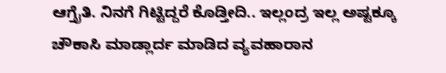ಆಗ್ತೈತಿ. ನಿನಗೆ ಗಿಟ್ಟಿದ್ದರೆ ಕೊಡ್ತೀದಿ.. ಇಲ್ಲಂದ್ರ ಇಲ್ಲ ಅಷ್ಟಕ್ಕೂ ಚೌಕಾಸಿ ಮಾಡ್ಲಾರ್ದ ಮಾಡಿದ ವ್ಯವಹಾರಾನ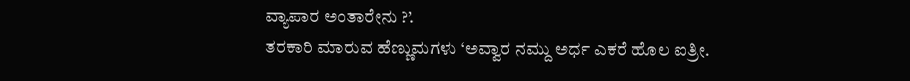ವ್ಯಾಪಾರ ಅಂತಾರೇನು ?’.
ತರಕಾರಿ ಮಾರುವ ಹೆಣ್ಣುಮಗಳು ‘ಅವ್ವಾರ ನಮ್ದು ಅರ್ಧ ಎಕರೆ ಹೊಲ ಐತ್ರೀ.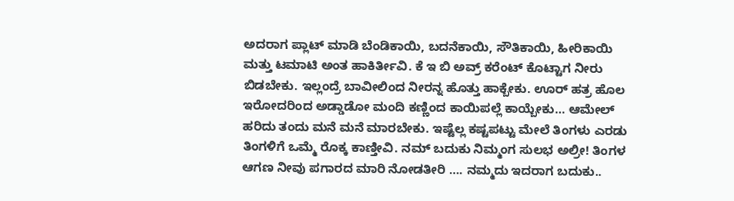ಅದರಾಗ ಪ್ಲಾಟ್ ಮಾಡಿ ಬೆಂಡಿಕಾಯಿ, ಬದನೆಕಾಯಿ, ಸೌತಿಕಾಯಿ, ಹೀರಿಕಾಯಿ ಮತ್ತು ಟಮಾಟಿ ಅಂತ ಹಾಕಿರ್ತೀವಿ. ಕೆ ಇ ಬಿ ಅವ್ರ್ ಕರೆಂಟ್ ಕೊಟ್ಟಾಗ ನೀರು ಬಿಡಬೇಕು. ಇಲ್ಲಂದ್ರೆ ಬಾವೀಲಿಂದ ನೀರನ್ನ ಹೊತ್ತು ಹಾಕ್ಬೇಕು. ಊರ್ ಹತ್ರ ಹೊಲ ಇರೋದರಿಂದ ಅಡ್ಡಾಡೋ ಮಂದಿ ಕಣ್ಣಿಂದ ಕಾಯಿಪಲ್ಲೆ ಕಾಯ್ಬೇಕು… ಆಮೇಲ್ ಹರಿದು ತಂದು ಮನೆ ಮನೆ ಮಾರಬೇಕು. ಇಷ್ಟೆಲ್ಲ ಕಷ್ಟಪಟ್ಟು ಮೇಲೆ ತಿಂಗಳು ಎರಡು ತಿಂಗಳಿಗೆ ಒಮ್ಮೆ ರೊಕ್ಕ ಕಾಣ್ತೀವಿ. ನಮ್ ಬದುಕು ನಿಮ್ಮಂಗ ಸುಲಭ ಅಲ್ರೀ! ತಿಂಗಳ ಆಗಣ ನೀವು ಪಗಾರದ ಮಾರಿ ನೋಡತೀರಿ …. ನಮ್ಮದು ಇದರಾಗ ಬದುಕು..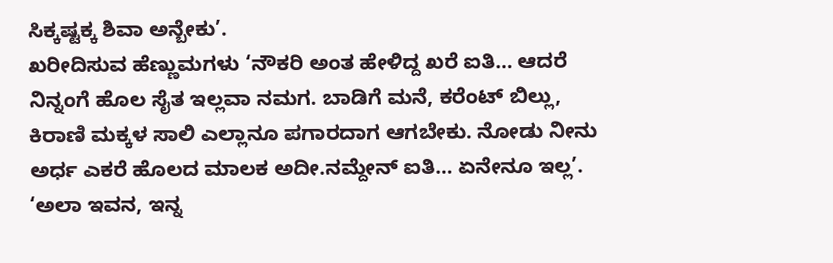ಸಿಕ್ಕಷ್ಟಕ್ಕ ಶಿವಾ ಅನ್ಬೇಕು’.
ಖರೀದಿಸುವ ಹೆಣ್ಣುಮಗಳು ‘ನೌಕರಿ ಅಂತ ಹೇಳಿದ್ದ ಖರೆ ಐತಿ… ಆದರೆ ನಿನ್ನಂಗೆ ಹೊಲ ಸೈತ ಇಲ್ಲವಾ ನಮಗ. ಬಾಡಿಗೆ ಮನೆ, ಕರೆಂಟ್ ಬಿಲ್ಲು, ಕಿರಾಣಿ ಮಕ್ಕಳ ಸಾಲಿ ಎಲ್ಲಾನೂ ಪಗಾರದಾಗ ಆಗಬೇಕು. ನೋಡು ನೀನು ಅರ್ಧ ಎಕರೆ ಹೊಲದ ಮಾಲಕ ಅದೀ.ನಮ್ದೇನ್ ಐತಿ… ಏನೇನೂ ಇಲ್ಲ’.
‘ಅಲಾ ಇವನ, ಇನ್ನ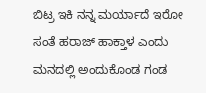ಬಿಟ್ರ ಇಕಿ ನನ್ನ ಮರ್ಯಾದೆ ಇರೋ ಸಂತೆ ಹರಾಜ್ ಹಾಕ್ತಾಳ ಎಂದು ಮನದಲ್ಲಿ ಅಂದುಕೊಂಡ ಗಂಡ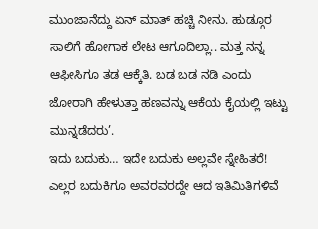ಮುಂಜಾನೆದ್ದು ಏನ್ ಮಾತ್ ಹಚ್ಚಿ ನೀನು. ಹುಡ್ಗೂರ ಸಾಲಿಗೆ ಹೋಗಾಕ ಲೇಟ ಆಗೂದಿಲ್ಲಾ.. ಮತ್ತ ನನ್ನ ಆಫೀಸಿಗೂ ತಡ ಆಕ್ಕೆತಿ. ಬಡ ಬಡ ನಡಿ ಎಂದು ಜೋರಾಗಿ ಹೇಳುತ್ತಾ ಹಣವನ್ನು ಆಕೆಯ ಕೈಯಲ್ಲಿ ಇಟ್ಟು ಮುನ್ನಡೆದರು’.
ಇದು ಬದುಕು… ಇದೇ ಬದುಕು ಅಲ್ಲವೇ ಸ್ನೇಹಿತರೆ!
ಎಲ್ಲರ ಬದುಕಿಗೂ ಅವರವರದ್ದೇ ಆದ ಇತಿಮಿತಿಗಳಿವೆ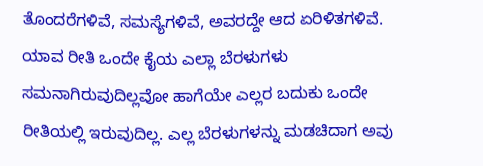ತೊಂದರೆಗಳಿವೆ, ಸಮಸ್ಯೆಗಳಿವೆ, ಅವರದ್ದೇ ಆದ ಏರಿಳಿತಗಳಿವೆ. ಯಾವ ರೀತಿ ಒಂದೇ ಕೈಯ ಎಲ್ಲಾ ಬೆರಳುಗಳು ಸಮನಾಗಿರುವುದಿಲ್ಲವೋ ಹಾಗೆಯೇ ಎಲ್ಲರ ಬದುಕು ಒಂದೇ ರೀತಿಯಲ್ಲಿ ಇರುವುದಿಲ್ಲ. ಎಲ್ಲ ಬೆರಳುಗಳನ್ನು ಮಡಚಿದಾಗ ಅವು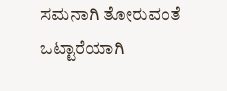ಸಮನಾಗಿ ತೋರುವಂತೆ ಒಟ್ಟಾರೆಯಾಗಿ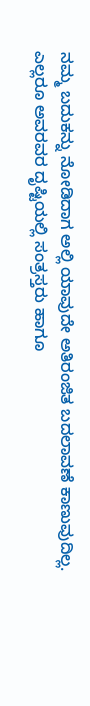ನಮ್ಮ ಬದುಕನ್ನು ನೋಡಿದಾಗ ಅಲ್ಲಿ ಯಾವುದೇ ಅತಿರಂಜಿತ ಬದಲಾವಣೆ ಕಾಣುವುದಿಲ್ಲ.
ಎಲ್ಲರೂ ಅವರವರ ದೃಷ್ಟಿಯಲ್ಲಿ ಸಂತ್ರಸ್ತರು ಹಾಗೂ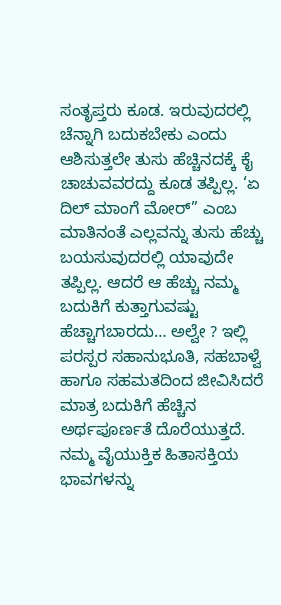ಸಂತೃಪ್ತರು ಕೂಡ. ಇರುವುದರಲ್ಲಿ ಚೆನ್ನಾಗಿ ಬದುಕಬೇಕು ಎಂದು ಆಶಿಸುತ್ತಲೇ ತುಸು ಹೆಚ್ಚಿನದಕ್ಕೆ ಕೈ ಚಾಚುವವರದ್ದು ಕೂಡ ತಪ್ಪಿಲ್ಲ. ‘ಏ ದಿಲ್ ಮಾಂಗೆ ಮೋರ್” ಎಂಬ ಮಾತಿನಂತೆ ಎಲ್ಲವನ್ನು ತುಸು ಹೆಚ್ಚು ಬಯಸುವುದರಲ್ಲಿ ಯಾವುದೇ ತಪ್ಪಿಲ್ಲ. ಆದರೆ ಆ ಹೆಚ್ಚು ನಮ್ಮ ಬದುಕಿಗೆ ಕುತ್ತಾಗುವಷ್ಟು ಹೆಚ್ಚಾಗಬಾರದು… ಅಲ್ವೇ ? ಇಲ್ಲಿ ಪರಸ್ಪರ ಸಹಾನುಭೂತಿ, ಸಹಬಾಳ್ವೆ ಹಾಗೂ ಸಹಮತದಿಂದ ಜೀವಿಸಿದರೆ ಮಾತ್ರ ಬದುಕಿಗೆ ಹೆಚ್ಚಿನ ಅರ್ಥಪೂರ್ಣತೆ ದೊರೆಯುತ್ತದೆ. ನಮ್ಮ ವೈಯುಕ್ತಿಕ ಹಿತಾಸಕ್ತಿಯ ಭಾವಗಳನ್ನು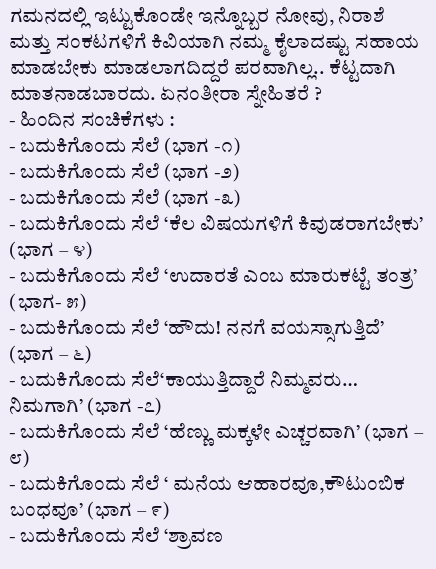ಗಮನದಲ್ಲಿ ಇಟ್ಟುಕೊಂಡೇ ಇನ್ನೊಬ್ಬರ ನೋವು, ನಿರಾಶೆ ಮತ್ತು ಸಂಕಟಗಳಿಗೆ ಕಿವಿಯಾಗಿ ನಮ್ಮ ಕೈಲಾದಷ್ಟು ಸಹಾಯ ಮಾಡಬೇಕು ಮಾಡಲಾಗದಿದ್ದರೆ ಪರವಾಗಿಲ್ಲ.. ಕೆಟ್ಟದಾಗಿ ಮಾತನಾಡಬಾರದು. ಏನಂತೀರಾ ಸ್ನೇಹಿತರೆ ?
- ಹಿಂದಿನ ಸಂಚಿಕೆಗಳು :
- ಬದುಕಿಗೊಂದು ಸೆಲೆ (ಭಾಗ -೧)
- ಬದುಕಿಗೊಂದು ಸೆಲೆ (ಭಾಗ -೨)
- ಬದುಕಿಗೊಂದು ಸೆಲೆ (ಭಾಗ -೩)
- ಬದುಕಿಗೊಂದು ಸೆಲೆ ‘ಕೆಲ ವಿಷಯಗಳಿಗೆ ಕಿವುಡರಾಗಬೇಕು’ (ಭಾಗ – ೪)
- ಬದುಕಿಗೊಂದು ಸೆಲೆ ‘ಉದಾರತೆ ಎಂಬ ಮಾರುಕಟ್ಟೆ ತಂತ್ರ’ (ಭಾಗ- ೫)
- ಬದುಕಿಗೊಂದು ಸೆಲೆ ‘ಹೌದು! ನನಗೆ ವಯಸ್ಸಾಗುತ್ತಿದೆ’ (ಭಾಗ – ೬)
- ಬದುಕಿಗೊಂದು ಸೆಲೆ‘ಕಾಯುತ್ತಿದ್ದಾರೆ ನಿಮ್ಮವರು… ನಿಮಗಾಗಿ’ (ಭಾಗ -೭)
- ಬದುಕಿಗೊಂದು ಸೆಲೆ ‘ಹೆಣ್ಣು ಮಕ್ಕಳೇ ಎಚ್ಚರವಾಗಿ’ (ಭಾಗ – ೮)
- ಬದುಕಿಗೊಂದು ಸೆಲೆ ‘ ಮನೆಯ ಆಹಾರವೂ,ಕೌಟುಂಬಿಕ ಬಂಧವೂ’ (ಭಾಗ – ೯)
- ಬದುಕಿಗೊಂದು ಸೆಲೆ ‘ಶ್ರಾವಣ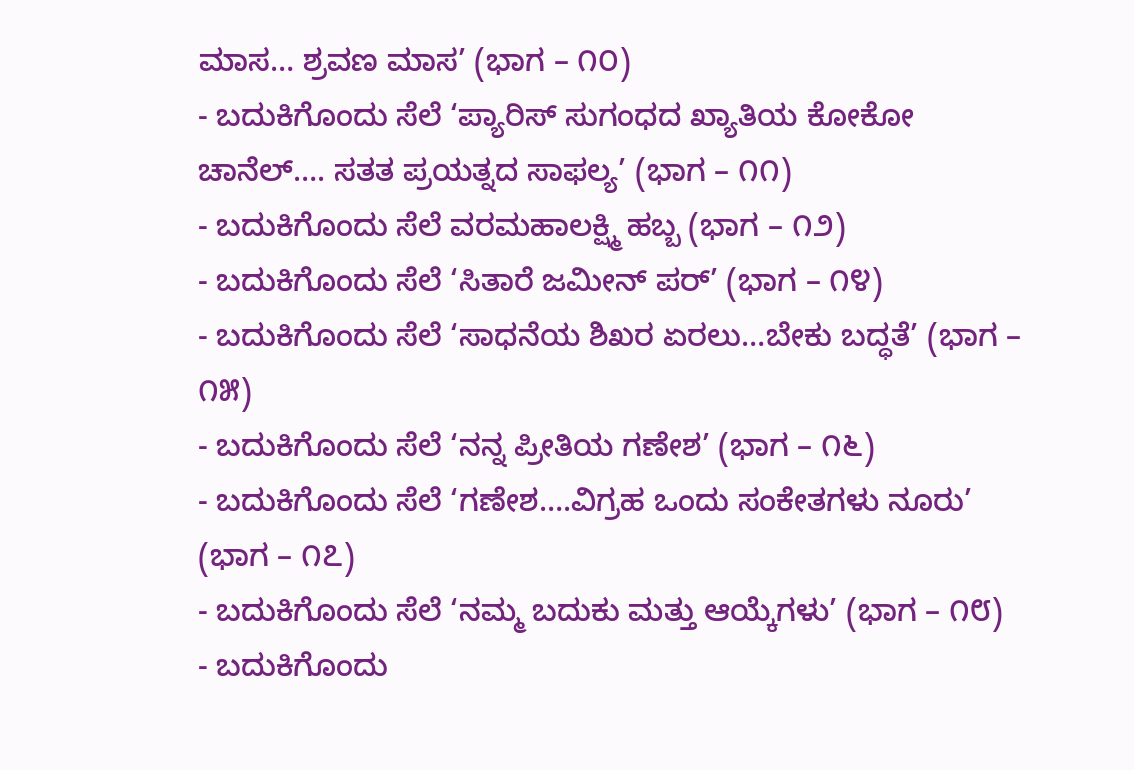ಮಾಸ… ಶ್ರವಣ ಮಾಸ’ (ಭಾಗ – ೧೦)
- ಬದುಕಿಗೊಂದು ಸೆಲೆ ‘ಪ್ಯಾರಿಸ್ ಸುಗಂಧದ ಖ್ಯಾತಿಯ ಕೋಕೋ ಚಾನೆಲ್…. ಸತತ ಪ್ರಯತ್ನದ ಸಾಫಲ್ಯ’ (ಭಾಗ – ೧೧)
- ಬದುಕಿಗೊಂದು ಸೆಲೆ ವರಮಹಾಲಕ್ಷ್ಮಿ ಹಬ್ಬ (ಭಾಗ – ೧೨)
- ಬದುಕಿಗೊಂದು ಸೆಲೆ ‘ಸಿತಾರೆ ಜಮೀನ್ ಪರ್’ (ಭಾಗ – ೧೪)
- ಬದುಕಿಗೊಂದು ಸೆಲೆ ‘ಸಾಧನೆಯ ಶಿಖರ ಏರಲು…ಬೇಕು ಬದ್ಧತೆ’ (ಭಾಗ – ೧೫)
- ಬದುಕಿಗೊಂದು ಸೆಲೆ ‘ನನ್ನ ಪ್ರೀತಿಯ ಗಣೇಶ’ (ಭಾಗ – ೧೬)
- ಬದುಕಿಗೊಂದು ಸೆಲೆ ‘ಗಣೇಶ….ವಿಗ್ರಹ ಒಂದು ಸಂಕೇತಗಳು ನೂರು’ (ಭಾಗ – ೧೭)
- ಬದುಕಿಗೊಂದು ಸೆಲೆ ‘ನಮ್ಮ ಬದುಕು ಮತ್ತು ಆಯ್ಕೆಗಳು’ (ಭಾಗ – ೧೮)
- ಬದುಕಿಗೊಂದು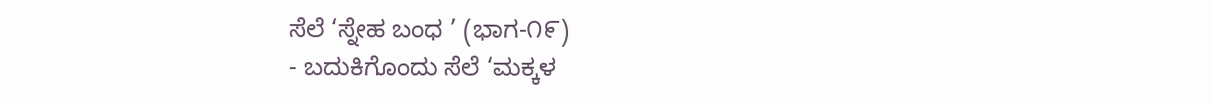ಸೆಲೆ ‘ಸ್ನೇಹ ಬಂಧ ’ (ಭಾಗ-೧೯)
- ಬದುಕಿಗೊಂದು ಸೆಲೆ ‘ಮಕ್ಕಳ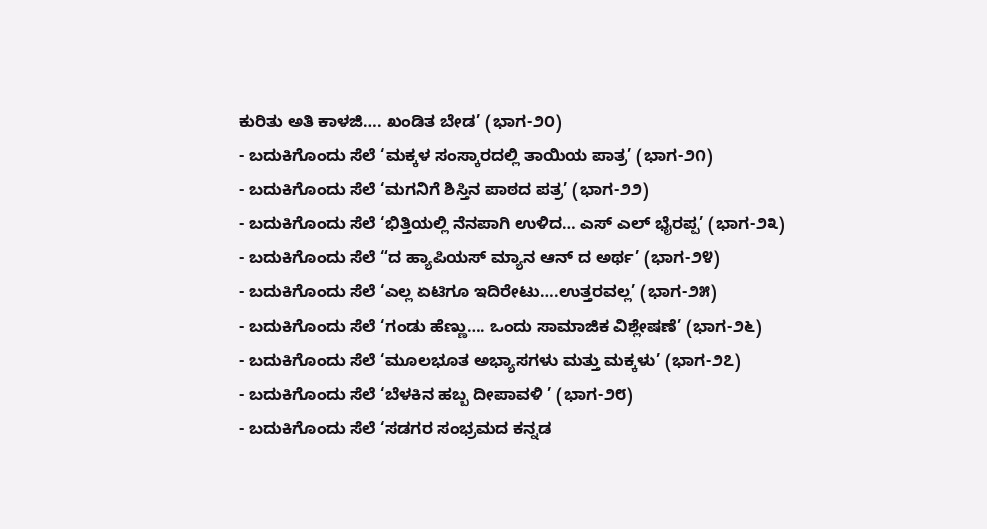ಕುರಿತು ಅತಿ ಕಾಳಜಿ…. ಖಂಡಿತ ಬೇಡ’ (ಭಾಗ-೨೦)
- ಬದುಕಿಗೊಂದು ಸೆಲೆ ‘ಮಕ್ಕಳ ಸಂಸ್ಕಾರದಲ್ಲಿ ತಾಯಿಯ ಪಾತ್ರ’ (ಭಾಗ-೨೧)
- ಬದುಕಿಗೊಂದು ಸೆಲೆ ‘ಮಗನಿಗೆ ಶಿಸ್ತಿನ ಪಾಠದ ಪತ್ರ’ (ಭಾಗ-೨೨)
- ಬದುಕಿಗೊಂದು ಸೆಲೆ ‘ಭಿತ್ತಿಯಲ್ಲಿ ನೆನಪಾಗಿ ಉಳಿದ… ಎಸ್ ಎಲ್ ಭೈರಪ್ಪ’ (ಭಾಗ-೨೩)
- ಬದುಕಿಗೊಂದು ಸೆಲೆ “ದ ಹ್ಯಾಪಿಯಸ್ ಮ್ಯಾನ ಆನ್ ದ ಅರ್ಥ’ (ಭಾಗ-೨೪)
- ಬದುಕಿಗೊಂದು ಸೆಲೆ ‘ಎಲ್ಲ ಏಟಿಗೂ ಇದಿರೇಟು….ಉತ್ತರವಲ್ಲ’ (ಭಾಗ-೨೫)
- ಬದುಕಿಗೊಂದು ಸೆಲೆ ‘ಗಂಡು ಹೆಣ್ಣು…. ಒಂದು ಸಾಮಾಜಿಕ ವಿಶ್ಲೇಷಣೆ’ (ಭಾಗ-೨೬)
- ಬದುಕಿಗೊಂದು ಸೆಲೆ ‘ಮೂಲಭೂತ ಅಭ್ಯಾಸಗಳು ಮತ್ತು ಮಕ್ಕಳು’ (ಭಾಗ-೨೭)
- ಬದುಕಿಗೊಂದು ಸೆಲೆ ‘ಬೆಳಕಿನ ಹಬ್ಬ ದೀಪಾವಳಿ ’ (ಭಾಗ-೨೮)
- ಬದುಕಿಗೊಂದು ಸೆಲೆ ‘ಸಡಗರ ಸಂಭ್ರಮದ ಕನ್ನಡ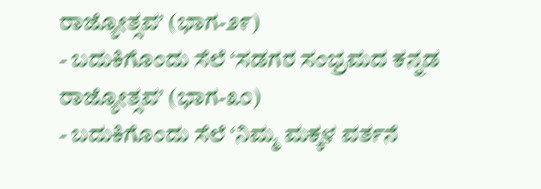ರಾಜ್ಯೋತ್ಸವ’ (ಭಾಗ-೨೯)
- ಬದುಕಿಗೊಂದು ಸೆಲೆ ‘ಸಡಗರ ಸಂಭ್ರಮದ ಕನ್ನಡ ರಾಜ್ಯೋತ್ಸವ’ (ಭಾಗ-೩೦)
- ಬದುಕಿಗೊಂದು ಸೆಲೆ ‘ನಿಮ್ಮ ಮಕ್ಕಳ ವರ್ತನೆ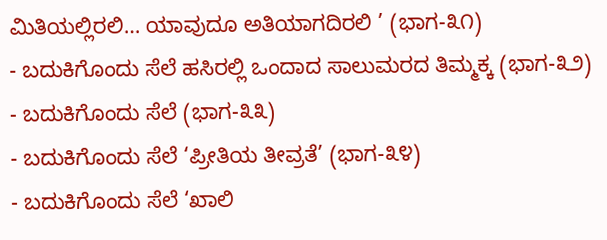ಮಿತಿಯಲ್ಲಿರಲಿ… ಯಾವುದೂ ಅತಿಯಾಗದಿರಲಿ ’ (ಭಾಗ-೩೧)
- ಬದುಕಿಗೊಂದು ಸೆಲೆ ಹಸಿರಲ್ಲಿ ಒಂದಾದ ಸಾಲುಮರದ ತಿಮ್ಮಕ್ಕ (ಭಾಗ-೩೨)
- ಬದುಕಿಗೊಂದು ಸೆಲೆ (ಭಾಗ-೩೩)
- ಬದುಕಿಗೊಂದು ಸೆಲೆ ‘ಪ್ರೀತಿಯ ತೀವ್ರತೆ’ (ಭಾಗ-೩೪)
- ಬದುಕಿಗೊಂದು ಸೆಲೆ ‘ಖಾಲಿ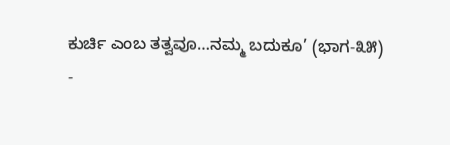ಕುರ್ಚಿ ಎಂಬ ತತ್ವವೂ…ನಮ್ಮ ಬದುಕೂ’ (ಭಾಗ-೩೫)
-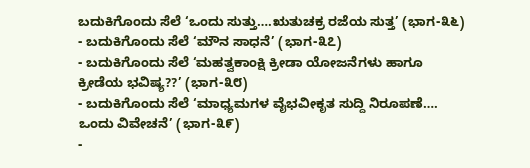ಬದುಕಿಗೊಂದು ಸೆಲೆ ‘ಒಂದು ಸುತ್ತು….ಋತುಚಕ್ರ ರಜೆಯ ಸುತ್ತ’ (ಭಾಗ-೩೬)
- ಬದುಕಿಗೊಂದು ಸೆಲೆ ‘ಮೌನ ಸಾಧನೆ’ (ಭಾಗ-೩೭)
- ಬದುಕಿಗೊಂದು ಸೆಲೆ ‘ಮಹತ್ವಕಾಂಕ್ಷಿ ಕ್ರೀಡಾ ಯೋಜನೆಗಳು ಹಾಗೂ ಕ್ರೀಡೆಯ ಭವಿಷ್ಯ??’ (ಭಾಗ-೩೮)
- ಬದುಕಿಗೊಂದು ಸೆಲೆ ‘ಮಾಧ್ಯಮಗಳ ವೈಭವೀಕೃತ ಸುದ್ದಿ ನಿರೂಪಣೆ…. ಒಂದು ವಿವೇಚನೆ’ (ಭಾಗ-೩೯)
-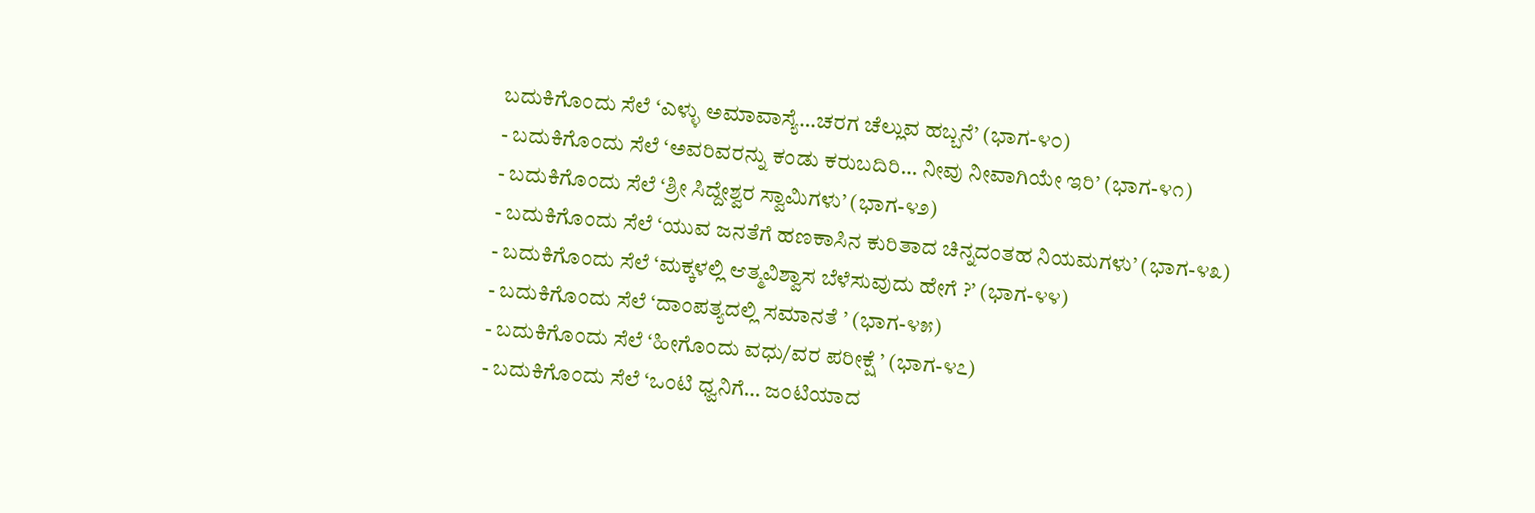ಬದುಕಿಗೊಂದು ಸೆಲೆ ‘ಎಳ್ಳು ಅಮಾವಾಸ್ಯೆ…ಚರಗ ಚೆಲ್ಲುವ ಹಬ್ಬನೆ’ (ಭಾಗ-೪೦)
- ಬದುಕಿಗೊಂದು ಸೆಲೆ ‘ಅವರಿವರನ್ನು ಕಂಡು ಕರುಬದಿರಿ… ನೀವು ನೀವಾಗಿಯೇ ಇರಿ’ (ಭಾಗ-೪೧)
- ಬದುಕಿಗೊಂದು ಸೆಲೆ ‘ಶ್ರೀ ಸಿದ್ದೇಶ್ವರ ಸ್ವಾಮಿಗಳು’ (ಭಾಗ-೪೨)
- ಬದುಕಿಗೊಂದು ಸೆಲೆ ‘ಯುವ ಜನತೆಗೆ ಹಣಕಾಸಿನ ಕುರಿತಾದ ಚಿನ್ನದಂತಹ ನಿಯಮಗಳು’ (ಭಾಗ-೪೩)
- ಬದುಕಿಗೊಂದು ಸೆಲೆ ‘ಮಕ್ಕಳಲ್ಲಿ ಆತ್ಮವಿಶ್ವಾಸ ಬೆಳೆಸುವುದು ಹೇಗೆ ?’ (ಭಾಗ-೪೪)
- ಬದುಕಿಗೊಂದು ಸೆಲೆ ‘ದಾಂಪತ್ಯದಲ್ಲಿ ಸಮಾನತೆ ’ (ಭಾಗ-೪೫)
- ಬದುಕಿಗೊಂದು ಸೆಲೆ ‘ಹೀಗೊಂದು ವಧು/ವರ ಪರೀಕ್ಷೆ ’ (ಭಾಗ-೪೭)
- ಬದುಕಿಗೊಂದು ಸೆಲೆ ‘ಒಂಟಿ ಧ್ವನಿಗೆ… ಜಂಟಿಯಾದ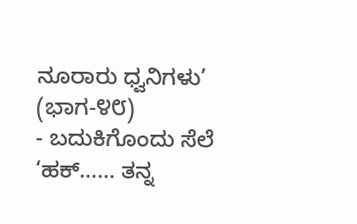ನೂರಾರು ಧ್ವನಿಗಳು’ (ಭಾಗ-೪೮)
- ಬದುಕಿಗೊಂದು ಸೆಲೆ ‘ಹಕ್…… ತನ್ನ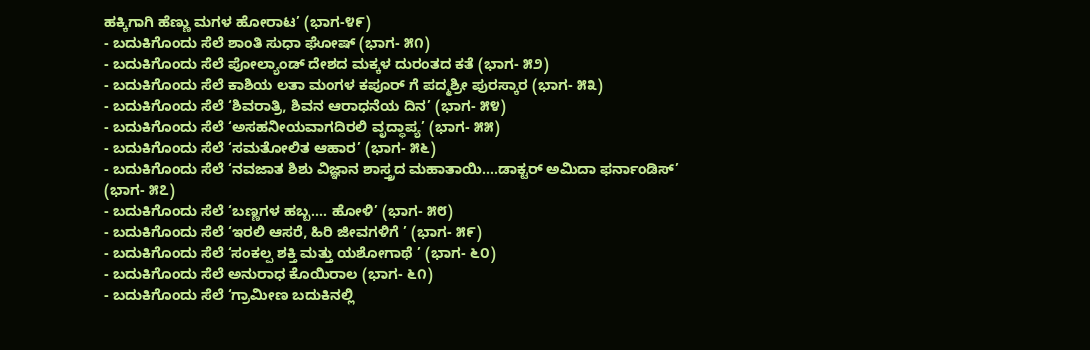ಹಕ್ಕಿಗಾಗಿ ಹೆಣ್ಣು ಮಗಳ ಹೋರಾಟ’ (ಭಾಗ-೪೯)
- ಬದುಕಿಗೊಂದು ಸೆಲೆ ಶಾಂತಿ ಸುಧಾ ಘೋಷ್ (ಭಾಗ- ೫೧)
- ಬದುಕಿಗೊಂದು ಸೆಲೆ ಪೋಲ್ಯಾಂಡ್ ದೇಶದ ಮಕ್ಕಳ ದುರಂತದ ಕತೆ (ಭಾಗ- ೫೨)
- ಬದುಕಿಗೊಂದು ಸೆಲೆ ಕಾಶಿಯ ಲತಾ ಮಂಗಳ ಕಪೂರ್ ಗೆ ಪದ್ಮಶ್ರೀ ಪುರಸ್ಕಾರ (ಭಾಗ- ೫೩)
- ಬದುಕಿಗೊಂದು ಸೆಲೆ ‘ಶಿವರಾತ್ರಿ, ಶಿವನ ಆರಾಧನೆಯ ದಿನ’ (ಭಾಗ- ೫೪)
- ಬದುಕಿಗೊಂದು ಸೆಲೆ ‘ಅಸಹನೀಯವಾಗದಿರಲಿ ವೃದ್ಧಾಪ್ಯ’ (ಭಾಗ- ೫೫)
- ಬದುಕಿಗೊಂದು ಸೆಲೆ ‘ಸಮತೋಲಿತ ಆಹಾರ’ (ಭಾಗ- ೫೬)
- ಬದುಕಿಗೊಂದು ಸೆಲೆ ‘ನವಜಾತ ಶಿಶು ವಿಜ್ಞಾನ ಶಾಸ್ತ್ರದ ಮಹಾತಾಯಿ….ಡಾಕ್ಟರ್ ಅಮಿದಾ ಫರ್ನಾಂಡಿಸ್’ (ಭಾಗ- ೫೭)
- ಬದುಕಿಗೊಂದು ಸೆಲೆ ‘ಬಣ್ಣಗಳ ಹಬ್ಬ…. ಹೋಳಿ’ (ಭಾಗ- ೫೮)
- ಬದುಕಿಗೊಂದು ಸೆಲೆ ‘ಇರಲಿ ಆಸರೆ, ಹಿರಿ ಜೀವಗಳಿಗೆ ’ (ಭಾಗ- ೫೯)
- ಬದುಕಿಗೊಂದು ಸೆಲೆ ‘ಸಂಕಲ್ಪ ಶಕ್ತಿ ಮತ್ತು ಯಶೋಗಾಥೆ ’ (ಭಾಗ- ೬೦)
- ಬದುಕಿಗೊಂದು ಸೆಲೆ ಅನುರಾಧ ಕೊಯಿರಾಲ (ಭಾಗ- ೬೧)
- ಬದುಕಿಗೊಂದು ಸೆಲೆ ‘ಗ್ರಾಮೀಣ ಬದುಕಿನಲ್ಲಿ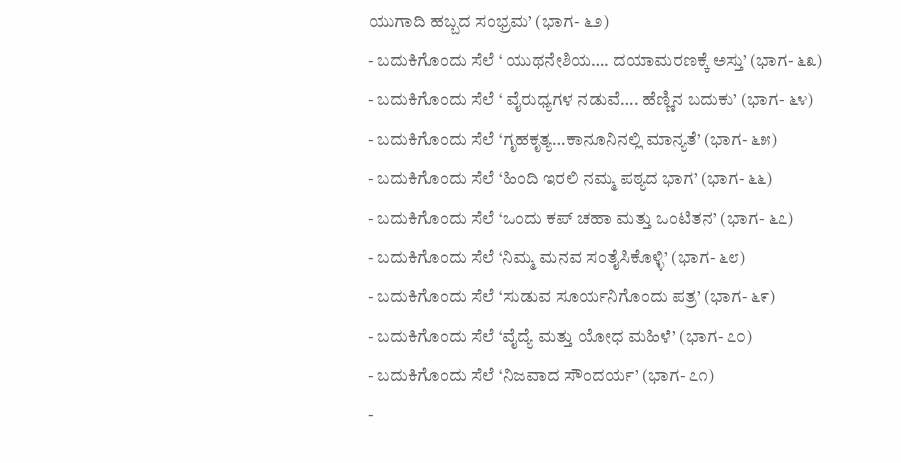ಯುಗಾದಿ ಹಬ್ಬದ ಸಂಭ್ರಮ’ (ಭಾಗ- ೬೨)
- ಬದುಕಿಗೊಂದು ಸೆಲೆ ‘ ಯುಥನೇಶಿಯ…. ದಯಾಮರಣಕ್ಕೆ ಅಸ್ತು’ (ಭಾಗ- ೬೩)
- ಬದುಕಿಗೊಂದು ಸೆಲೆ ‘ ವೈರುಧ್ಯಗಳ ನಡುವೆ…. ಹೆಣ್ಣಿನ ಬದುಕು’ (ಭಾಗ- ೬೪)
- ಬದುಕಿಗೊಂದು ಸೆಲೆ ‘ಗೃಹಕೃತ್ಯ…ಕಾನೂನಿನಲ್ಲಿ ಮಾನ್ಯತೆ’ (ಭಾಗ- ೬೫)
- ಬದುಕಿಗೊಂದು ಸೆಲೆ ‘ಹಿಂದಿ ಇರಲಿ ನಮ್ಮ ಪಠ್ಯದ ಭಾಗ’ (ಭಾಗ- ೬೬)
- ಬದುಕಿಗೊಂದು ಸೆಲೆ ‘ಒಂದು ಕಪ್ ಚಹಾ ಮತ್ತು ಒಂಟಿತನ’ (ಭಾಗ- ೬೭)
- ಬದುಕಿಗೊಂದು ಸೆಲೆ ‘ನಿಮ್ಮ ಮನವ ಸಂತೈಸಿಕೊಳ್ಳಿ’ (ಭಾಗ- ೬೮)
- ಬದುಕಿಗೊಂದು ಸೆಲೆ ‘ಸುಡುವ ಸೂರ್ಯನಿಗೊಂದು ಪತ್ರ’ (ಭಾಗ- ೬೯)
- ಬದುಕಿಗೊಂದು ಸೆಲೆ ‘ವೈದ್ಯೆ ಮತ್ತು ಯೋಧ ಮಹಿಳೆ’ (ಭಾಗ- ೭೦)
- ಬದುಕಿಗೊಂದು ಸೆಲೆ ‘ನಿಜವಾದ ಸೌಂದರ್ಯ’ (ಭಾಗ- ೭೧)
-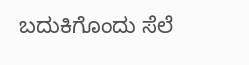ಬದುಕಿಗೊಂದು ಸೆಲೆ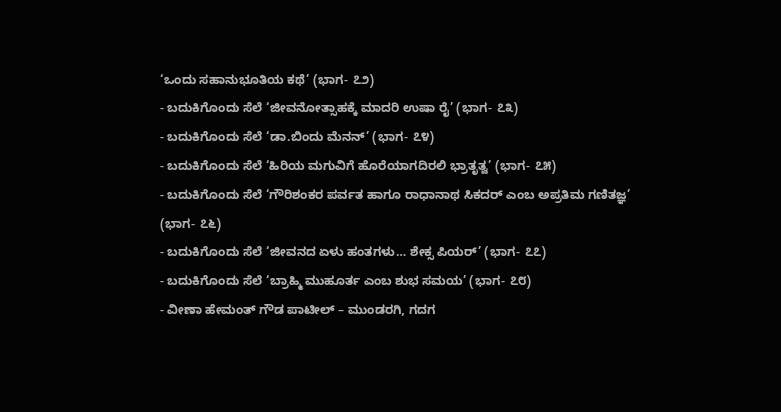‘ಒಂದು ಸಹಾನುಭೂತಿಯ ಕಥೆ’ (ಭಾಗ- ೭೨)
- ಬದುಕಿಗೊಂದು ಸೆಲೆ ‘ಜೀವನೋತ್ಸಾಹಕ್ಕೆ ಮಾದರಿ ಉಷಾ ರೈ’ (ಭಾಗ- ೭೩)
- ಬದುಕಿಗೊಂದು ಸೆಲೆ ‘ಡಾ.ಬಿಂದು ಮೆನನ್’ (ಭಾಗ- ೭೪)
- ಬದುಕಿಗೊಂದು ಸೆಲೆ ‘ಹಿರಿಯ ಮಗುವಿಗೆ ಹೊರೆಯಾಗದಿರಲಿ ಭ್ರಾತೃತ್ವ’ (ಭಾಗ- ೭೫)
- ಬದುಕಿಗೊಂದು ಸೆಲೆ ‘ಗೌರಿಶಂಕರ ಪರ್ವತ ಹಾಗೂ ರಾಧಾನಾಥ ಸಿಕದರ್ ಎಂಬ ಅಪ್ರತಿಮ ಗಣಿತಜ್ಞ’ (ಭಾಗ- ೭೬)
- ಬದುಕಿಗೊಂದು ಸೆಲೆ ‘ಜೀವನದ ಏಳು ಹಂತಗಳು… ಶೇಕ್ಸ ಪಿಯರ್’ (ಭಾಗ- ೭೭)
- ಬದುಕಿಗೊಂದು ಸೆಲೆ ‘ಬ್ರಾಹ್ಮಿ ಮುಹೂರ್ತ ಎಂಬ ಶುಭ ಸಮಯ’ (ಭಾಗ- ೭೮)
- ವೀಣಾ ಹೇಮಂತ್ ಗೌಡ ಪಾಟೀಲ್ – ಮುಂಡರಗಿ, ಗದಗ